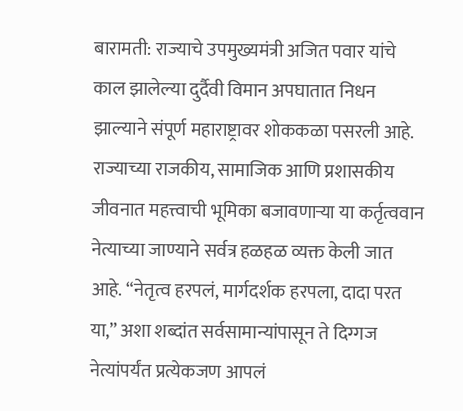बारामती: राज्याचे उपमुख्यमंत्री अजित पवार यांचे काल झालेल्या दुर्दैवी विमान अपघातात निधन झाल्याने संपूर्ण महाराष्ट्रावर शोककळा पसरली आहे. राज्याच्या राजकीय, सामाजिक आणि प्रशासकीय जीवनात महत्त्वाची भूमिका बजावणाऱ्या या कर्तृत्ववान नेत्याच्या जाण्याने सर्वत्र हळहळ व्यक्त केली जात आहे. “नेतृत्व हरपलं, मार्गदर्शक हरपला, दादा परत या,” अशा शब्दांत सर्वसामान्यांपासून ते दिग्गज नेत्यांपर्यंत प्रत्येकजण आपलं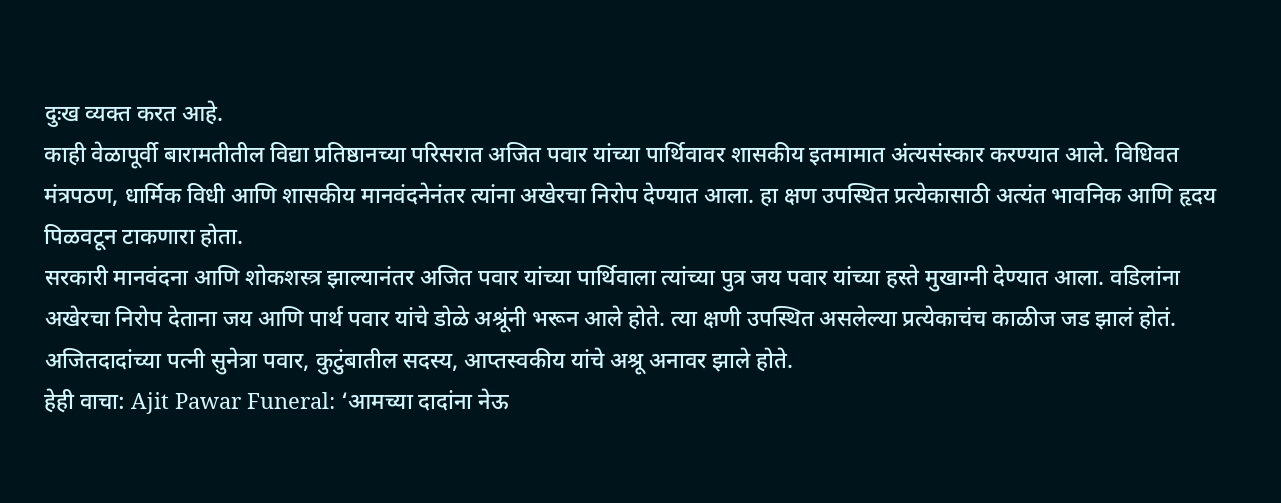दुःख व्यक्त करत आहे.
काही वेळापूर्वी बारामतीतील विद्या प्रतिष्ठानच्या परिसरात अजित पवार यांच्या पार्थिवावर शासकीय इतमामात अंत्यसंस्कार करण्यात आले. विधिवत मंत्रपठण, धार्मिक विधी आणि शासकीय मानवंदनेनंतर त्यांना अखेरचा निरोप देण्यात आला. हा क्षण उपस्थित प्रत्येकासाठी अत्यंत भावनिक आणि हृदय पिळवटून टाकणारा होता.
सरकारी मानवंदना आणि शोकशस्त्र झाल्यानंतर अजित पवार यांच्या पार्थिवाला त्यांच्या पुत्र जय पवार यांच्या हस्ते मुखाग्नी देण्यात आला. वडिलांना अखेरचा निरोप देताना जय आणि पार्थ पवार यांचे डोळे अश्रूंनी भरून आले होते. त्या क्षणी उपस्थित असलेल्या प्रत्येकाचंच काळीज जड झालं होतं. अजितदादांच्या पत्नी सुनेत्रा पवार, कुटुंबातील सदस्य, आप्तस्वकीय यांचे अश्रू अनावर झाले होते.
हेही वाचा: Ajit Pawar Funeral: ‘आमच्या दादांना नेऊ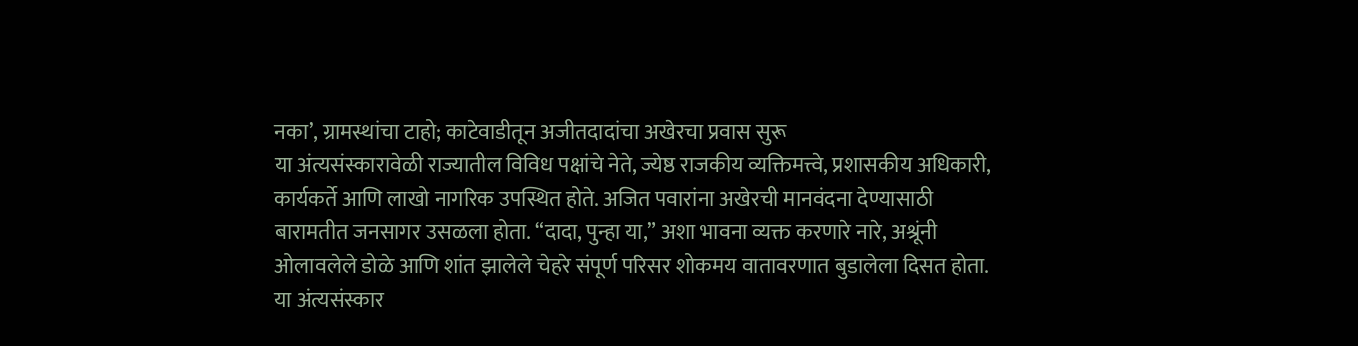नका’, ग्रामस्थांचा टाहो; काटेवाडीतून अजीतदादांचा अखेरचा प्रवास सुरू
या अंत्यसंस्कारावेळी राज्यातील विविध पक्षांचे नेते, ज्येष्ठ राजकीय व्यक्तिमत्त्वे, प्रशासकीय अधिकारी, कार्यकर्ते आणि लाखो नागरिक उपस्थित होते. अजित पवारांना अखेरची मानवंदना देण्यासाठी बारामतीत जनसागर उसळला होता. “दादा, पुन्हा या,” अशा भावना व्यक्त करणारे नारे, अश्रूंनी ओलावलेले डोळे आणि शांत झालेले चेहरे संपूर्ण परिसर शोकमय वातावरणात बुडालेला दिसत होता.
या अंत्यसंस्कार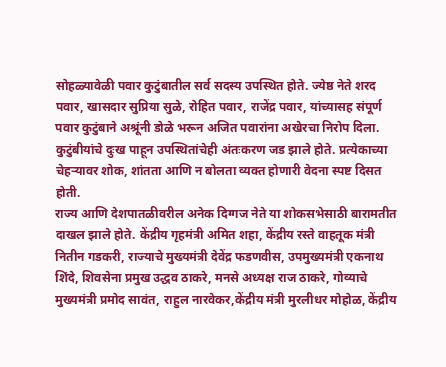सोहळ्यावेळी पवार कुटुंबातील सर्व सदस्य उपस्थित होते. ज्येष्ठ नेते शरद पवार, खासदार सुप्रिया सुळे, रोहित पवार, राजेंद्र पवार, यांच्यासह संपूर्ण पवार कुटुंबाने अश्रूंनी डोळे भरून अजित पवारांना अखेरचा निरोप दिला. कुटुंबीयांचे दुःख पाहून उपस्थितांचेही अंतःकरण जड झाले होते. प्रत्येकाच्या चेहऱ्यावर शोक, शांतता आणि न बोलता व्यक्त होणारी वेदना स्पष्ट दिसत होती.
राज्य आणि देशपातळीवरील अनेक दिग्गज नेते या शोकसभेसाठी बारामतीत दाखल झाले होते. केंद्रीय गृहमंत्री अमित शहा, केंद्रीय रस्ते वाहतूक मंत्री नितीन गडकरी, राज्याचे मुख्यमंत्री देवेंद्र फडणवीस, उपमुख्यमंत्री एकनाथ शिंदे, शिवसेना प्रमुख उद्धव ठाकरे, मनसे अध्यक्ष राज ठाकरे, गोव्याचे मुख्यमंत्री प्रमोद सावंत, राहुल नारवेकर,केंद्रीय मंत्री मुरलीधर मोहोळ, केंद्रीय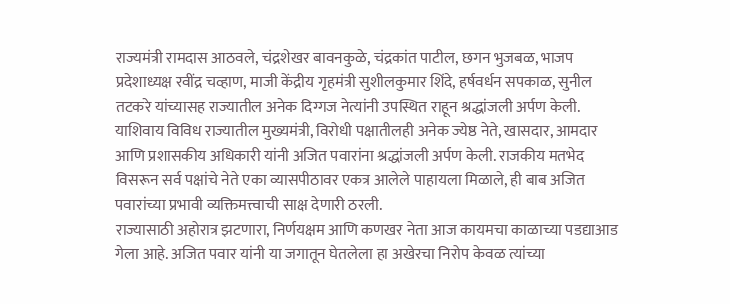राज्यमंत्री रामदास आठवले, चंद्रशेखर बावनकुळे, चंद्रकांत पाटील, छगन भुजबळ, भाजप प्रदेशाध्यक्ष रवींद्र चव्हाण, माजी केंद्रीय गृहमंत्री सुशीलकुमार शिंदे, हर्षवर्धन सपकाळ, सुनील तटकरे यांच्यासह राज्यातील अनेक दिग्गज नेत्यांनी उपस्थित राहून श्रद्धांजली अर्पण केली.
याशिवाय विविध राज्यातील मुख्यमंत्री, विरोधी पक्षातीलही अनेक ज्येष्ठ नेते, खासदार, आमदार आणि प्रशासकीय अधिकारी यांनी अजित पवारांना श्रद्धांजली अर्पण केली. राजकीय मतभेद विसरून सर्व पक्षांचे नेते एका व्यासपीठावर एकत्र आलेले पाहायला मिळाले, ही बाब अजित पवारांच्या प्रभावी व्यक्तिमत्त्वाची साक्ष देणारी ठरली.
राज्यासाठी अहोरात्र झटणारा, निर्णयक्षम आणि कणखर नेता आज कायमचा काळाच्या पडद्याआड गेला आहे. अजित पवार यांनी या जगातून घेतलेला हा अखेरचा निरोप केवळ त्यांच्या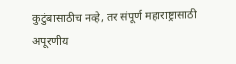कुटुंबासाठीच नव्हे, तर संपूर्ण महाराष्ट्रासाठी अपूरणीय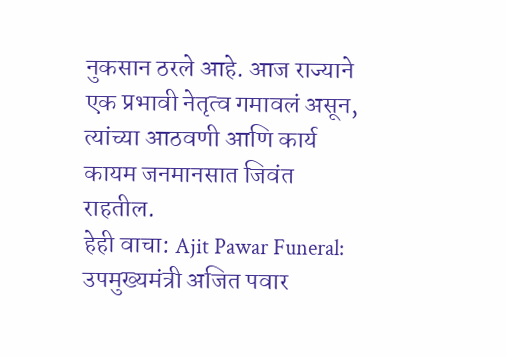नुकसान ठरले आहे. आज राज्याने एक प्रभावी नेतृत्व गमावलं असून, त्यांच्या आठवणी आणि कार्य कायम जनमानसात जिवंत राहतील.
हेही वाचा: Ajit Pawar Funeral: उपमुख्यमंत्री अजित पवार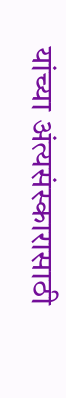यांच्या अंत्यसंस्कारासाठी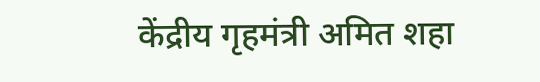केंद्रीय गृहमंत्री अमित शहा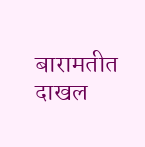बारामतीत दाखल